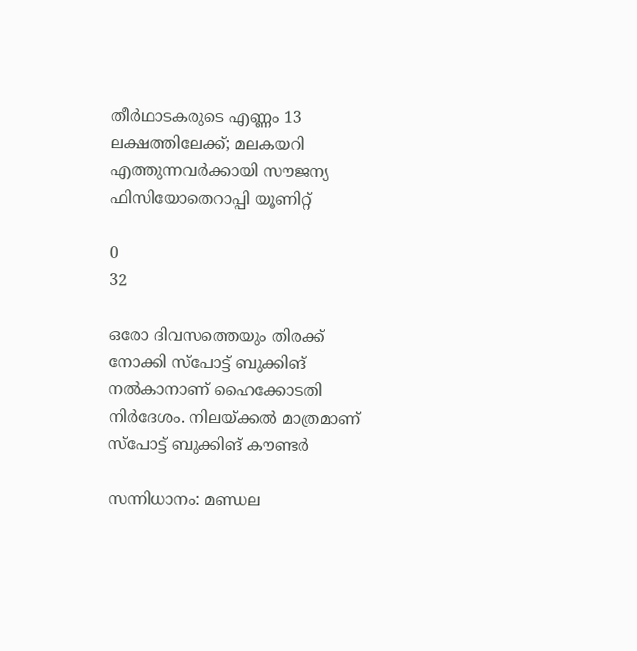തീർഥാടകരുടെ എണ്ണം 13 ലക്ഷത്തിലേക്ക്; മലകയറി എത്തുന്നവർക്കായി സൗജന്യ ഫിസിയോതെറാപ്പി യൂണിറ്റ്

0
32

ഒരോ ദിവസത്തെയും തിരക്ക് നോക്കി സ്പോട്ട് ബുക്കിങ് നൽകാനാണ് ഹൈക്കോടതി നിർദേശം. നിലയ്ക്കൽ മാത്രമാണ് സ്പോട്ട് ബുക്കിങ് കൗണ്ടർ

സന്നിധാനം: മണ്ഡല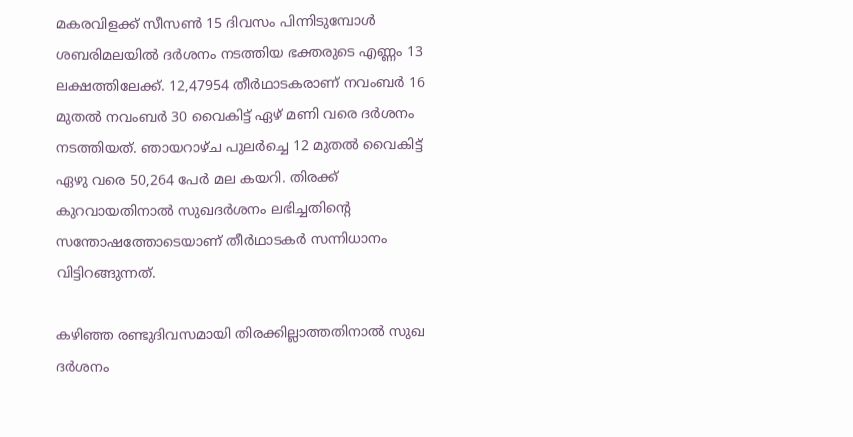മകരവിളക്ക് സീസൺ 15 ദിവസം പിന്നിടുമ്പോൾ ശബരിമലയിൽ ദര്‍ശനം നടത്തിയ ഭക്തരുടെ എണ്ണം 13 ലക്ഷത്തിലേക്ക്. 12,47954 തീര്‍ഥാടകരാണ് നവംബർ 16 മുതൽ നവംബർ 30 വൈകിട്ട് ഏഴ് മണി വരെ ദര്‍ശനം നടത്തിയത്. ഞായറാഴ്ച പുലർച്ചെ 12 മുതൽ വൈകിട്ട് ഏഴു വരെ 50,264 പേർ മല കയറി. തിരക്ക് കുറവായതിനാൽ സുഖദര്‍ശനം ലഭിച്ചതിൻ്റെ സന്തോഷത്തോടെയാണ് തീര്‍ഥാടകര്‍ സന്നിധാനം വിട്ടിറങ്ങുന്നത്.

കഴിഞ്ഞ രണ്ടുദിവസമായി തിരക്കില്ലാത്തതിനാൽ സുഖ ദർശനം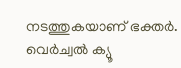നടത്തുകയാണ് ഭക്തർ. വെർച്വൽ ക്യൂ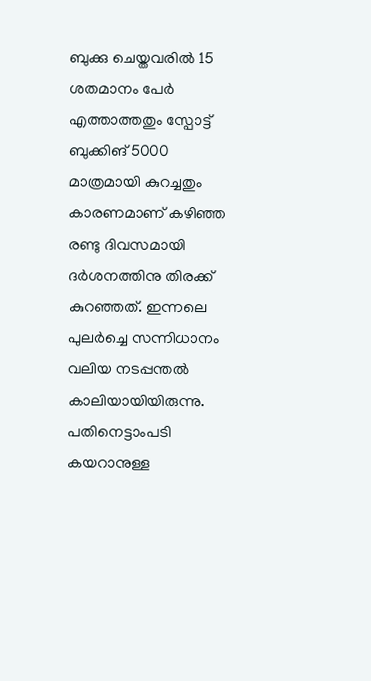ബുക്കു ചെയ്തവരിൽ 15 ശതമാനം പേർ എത്താത്തതും സ്പോട്ട് ബുക്കിങ് 5000 മാത്രമായി കുറച്ചതും കാരണമാണ് കഴിഞ്ഞ രണ്ടു ദിവസമായി ദർശനത്തിനു തിരക്ക് കുറഞ്ഞത്. ഇന്നലെ പുലർച്ചെ സന്നിധാനം വലിയ നടപ്പന്തൽ കാലിയായിയിരുന്നു. പതിനെട്ടാംപടി കയറാനുള്ള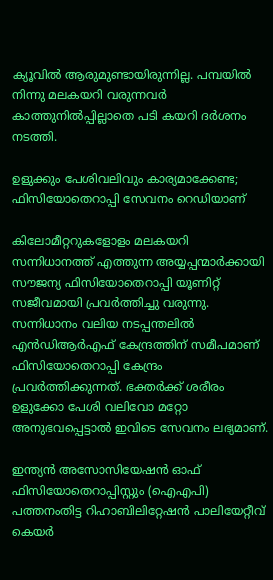ക്യൂവിൽ ആരുമുണ്ടായിരുന്നില്ല. പമ്പയിൽ നിന്നു മലകയറി വരുന്നവർ കാത്തുനിൽപ്പില്ലാതെ പടി കയറി ദർശനം നടത്തി.

ഉളുക്കും പേശിവലിവും കാര്യമാക്കേണ്ട; ഫിസിയോതെറാപ്പി സേവനം റെഡിയാണ്

കിലോമീറ്ററുകളോളം മലകയറി സന്നിധാനത്ത് എത്തുന്ന അയ്യപ്പന്മാർക്കായി സൗജന്യ ഫിസിയോതെറാപ്പി യൂണിറ്റ് സജീവമായി പ്രവർത്തിച്ചു വരുന്നു. സന്നിധാനം വലിയ നടപ്പന്തലിൽ എൻഡിആർഎഫ് കേന്ദ്രത്തിന് സമീപമാണ് ഫിസിയോതെറാപ്പി കേന്ദ്രം പ്രവർത്തിക്കുന്നത്. ഭക്തർക്ക് ശരീരം ഉളുക്കോ പേശി വലിവോ മറ്റോ അനുഭവപ്പെട്ടാൽ ഇവിടെ സേവനം ലഭ്യമാണ്.

ഇന്ത്യൻ അസോസിയേഷൻ ഓഫ് ഫിസിയോതെറാപ്പിസ്റ്റും (ഐഎപി) പത്തനംതിട്ട റിഹാബിലിറ്റേഷൻ പാലിയേറ്റീവ് കെയർ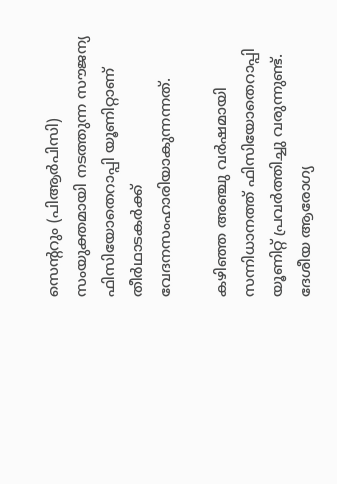സെന്ററും (പിആർപിസി) സംയുക്തമായി നടത്തുന്ന സൗജന്യ ഫിസിയോതെറാപ്പി യൂണിറ്റാണ് തീർഥാടകർക്ക് വേദനസംഹാരിയാകുന്നന്നത്.

കഴിഞ്ഞ അഞ്ചു വർഷമായി സന്നിധാനത്ത് ഫിസിയോതെറാപ്പി യൂണിറ്റ് പ്രവർത്തിച്ചു വരുന്നുണ്ട്. ദേശീയ ആരോഗ്യ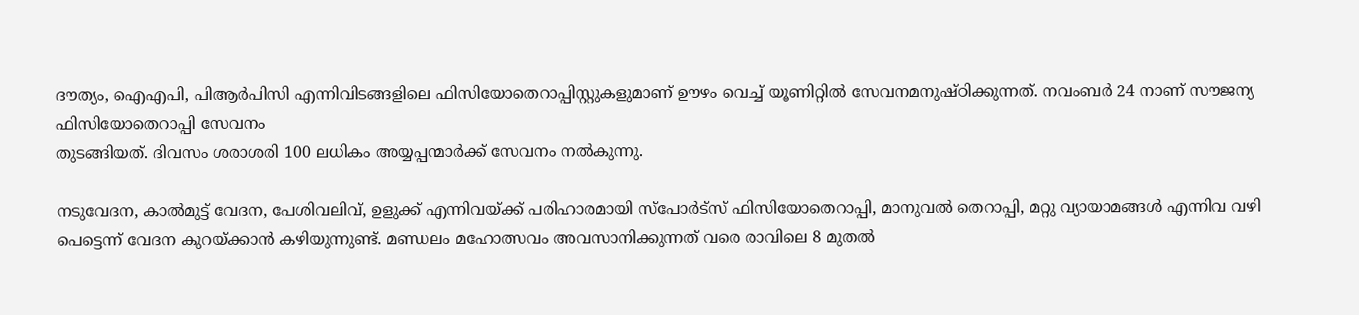ദൗത്യം, ഐഎപി, പിആർപിസി എന്നിവിടങ്ങളിലെ ഫിസിയോതെറാപ്പിസ്റ്റുകളുമാണ് ഊഴം വെച്ച് യൂണിറ്റിൽ സേവനമനുഷ്ഠിക്കുന്നത്. നവംബർ 24 നാണ് സൗജന്യ ഫിസിയോതെറാപ്പി സേവനം
തുടങ്ങിയത്. ദിവസം ശരാശരി 100 ലധികം അയ്യപ്പന്മാർക്ക് സേവനം നൽകുന്നു.

നടുവേദന, കാൽമുട്ട് വേദന, പേശിവലിവ്, ഉളുക്ക് എന്നിവയ്ക്ക് പരിഹാരമായി സ്പോർട്സ് ഫിസിയോതെറാപ്പി, മാനുവൽ തെറാപ്പി, മറ്റു വ്യായാമങ്ങൾ എന്നിവ വഴി പെട്ടെന്ന് വേദന കുറയ്ക്കാൻ കഴിയുന്നുണ്ട്. മണ്ഡലം മഹോത്സവം അവസാനിക്കുന്നത് വരെ രാവിലെ 8 മുതൽ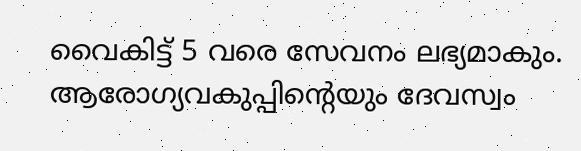വൈകിട്ട് 5 വരെ സേവനം ലഭ്യമാകും. ആരോഗ്യവകുപ്പിന്റെയും ദേവസ്വം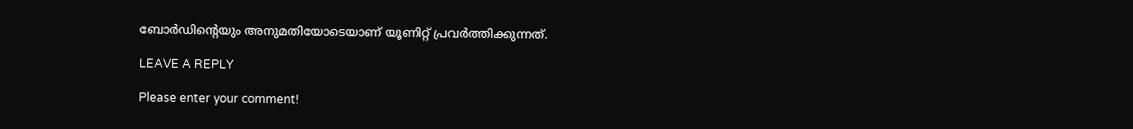ബോർഡിന്റെയും അനുമതിയോടെയാണ് യൂണിറ്റ് പ്രവർത്തിക്കുന്നത്.

LEAVE A REPLY

Please enter your comment!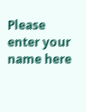Please enter your name here